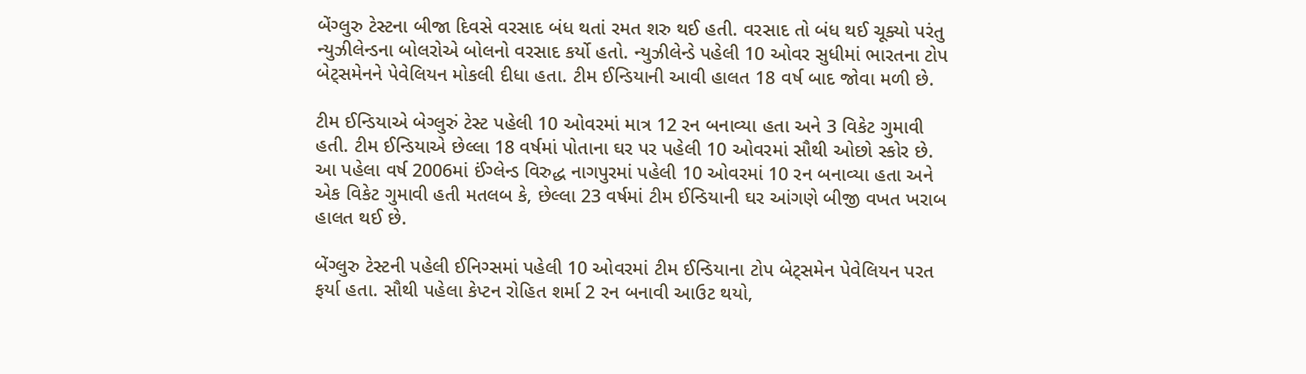બેંગ્લુરુ ટેસ્ટના બીજા દિવસે વરસાદ બંધ થતાં રમત શરુ થઈ હતી. વરસાદ તો બંધ થઈ ચૂક્યો પરંતુ ન્યુઝીલેન્ડના બોલરોએ બોલનો વરસાદ કર્યો હતો. ન્યુઝીલેન્ડે પહેલી 10 ઓવર સુધીમાં ભારતના ટોપ બેટ્સમેનને પેવેલિયન મોકલી દીધા હતા. ટીમ ઈન્ડિયાની આવી હાલત 18 વર્ષ બાદ જોવા મળી છે.

ટીમ ઈન્ડિયાએ બેગ્લુરું ટેસ્ટ પહેલી 10 ઓવરમાં માત્ર 12 રન બનાવ્યા હતા અને 3 વિકેટ ગુમાવી હતી. ટીમ ઈન્ડિયાએ છેલ્લા 18 વર્ષમાં પોતાના ઘર પર પહેલી 10 ઓવરમાં સૌથી ઓછો સ્કોર છે. આ પહેલા વર્ષ 2006માં ઈંગ્લેન્ડ વિરુદ્ધ નાગપુરમાં પહેલી 10 ઓવરમાં 10 રન બનાવ્યા હતા અને એક વિકેટ ગુમાવી હતી મતલબ કે, છેલ્લા 23 વર્ષમાં ટીમ ઈન્ડિયાની ઘર આંગણે બીજી વખત ખરાબ હાલત થઈ છે.

બેંગ્લુરુ ટેસ્ટની પહેલી ઈનિગ્સમાં પહેલી 10 ઓવરમાં ટીમ ઈન્ડિયાના ટોપ બેટ્સમેન પેવેલિયન પરત ફર્યા હતા. સૌથી પહેલા કેપ્ટન રોહિત શર્મા 2 રન બનાવી આઉટ થયો,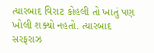ત્યારબાદ વિરાટ કોહલી તો ખાતું પણ ખોલી શક્યો નહતો. ત્યારબાદ સરફરાઝ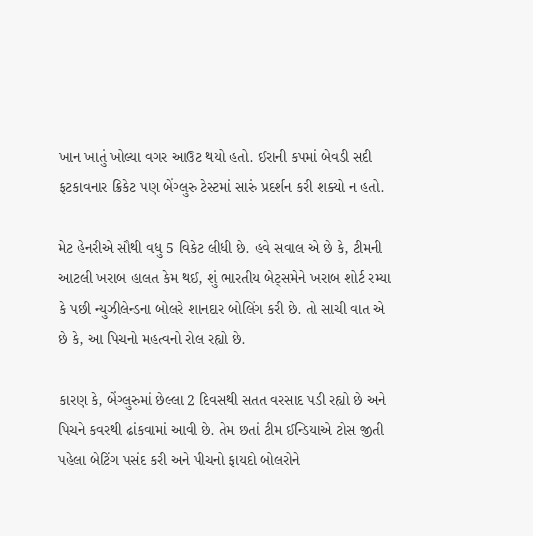ખાન ખાતું ખોલ્યા વગર આઉટ થયો હતો. ઈરાની કપમાં બેવડી સદી ફટકાવનાર ક્રિકેટ પણ બેંગ્લુરુ ટેસ્ટમાં સારું પ્રદર્શન કરી શક્યો ન હતો.

મેટ હેનરીએ સૌથી વધુ 5 વિકેટ લીધી છે. હવે સવાલ એ છે કે, ટીમની આટલી ખરાબ હાલત કેમ થઈ, શું ભારતીય બેટ્સમેને ખરાબ શોર્ટ રમ્યા કે પછી ન્યુઝીલેન્ડના બોલરે શાનદાર બોલિંગ કરી છે. તો સાચી વાત એ છે કે, આ પિચનો મહત્વનો રોલ રહ્યો છે.

કારણ કે, બેંગ્લુરુમાં છેલ્લા 2 દિવસથી સતત વરસાદ પડી રહ્યો છે અને પિચને કવરથી ઢાંકવામાં આવી છે. તેમ છતાં ટીમ ઈન્ડિયાએ ટોસ જીતી પહેલા બેટિંગ પસંદ કરી અને પીચનો ફાયદો બોલરોને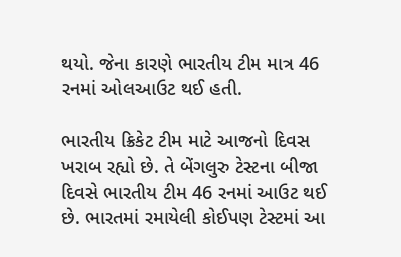થયો. જેના કારણે ભારતીય ટીમ માત્ર 46 રનમાં ઓલઆઉટ થઈ હતી.

ભારતીય ક્રિકેટ ટીમ માટે આજનો દિવસ ખરાબ રહ્યો છે. તે બેંગલુરુ ટેસ્ટના બીજા દિવસે ભારતીય ટીમ 46 રનમાં આઉટ થઈ છે. ભારતમાં રમાયેલી કોઈપણ ટેસ્ટમાં આ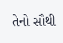તેનો સૌથી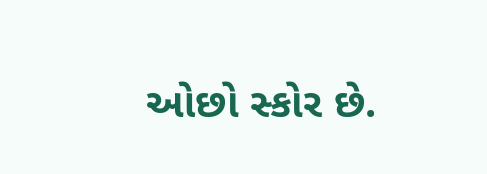ઓછો સ્કોર છે.